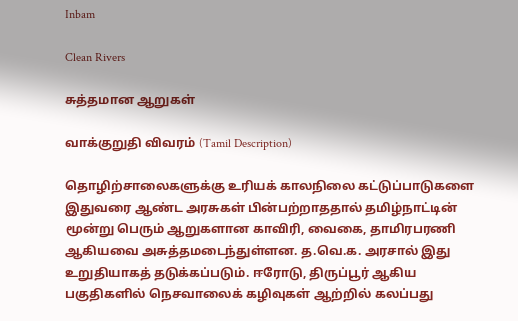Inbam

Clean Rivers

சுத்தமான ஆறுகள்

வாக்குறுதி விவரம் (Tamil Description)

தொழிற்சாலைகளுக்கு உரியக் காலநிலை கட்டுப்பாடுகளை இதுவரை ஆண்ட அரசுகள் பின்பற்றாததால் தமிழ்நாட்டின் மூன்று பெரும் ஆறுகளான காவிரி, வைகை, தாமிரபரணி ஆகியவை அசுத்தமடைந்துள்ளன. த.வெ.க. அரசால் இது உறுதியாகத் தடுக்கப்படும். ஈரோடு, திருப்பூர் ஆகிய பகுதிகளில் நெசவாலைக் கழிவுகள் ஆற்றில் கலப்பது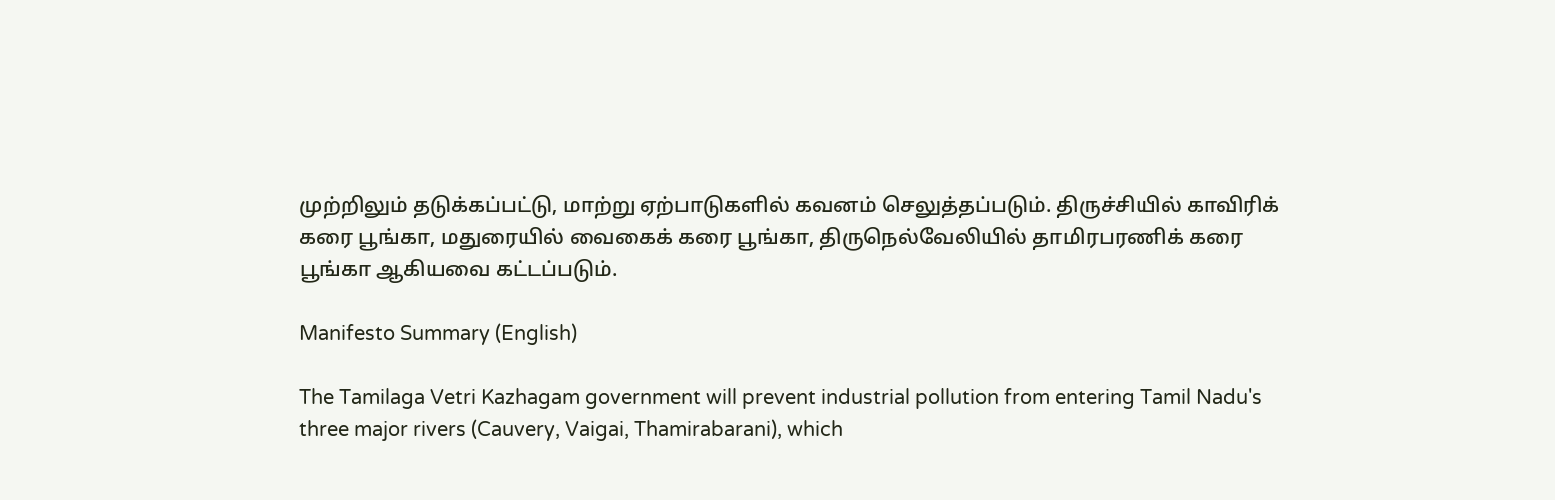முற்றிலும் தடுக்கப்பட்டு, மாற்று ஏற்பாடுகளில் கவனம் செலுத்தப்படும். திருச்சியில் காவிரிக் கரை பூங்கா, மதுரையில் வைகைக் கரை பூங்கா, திருநெல்வேலியில் தாமிரபரணிக் கரை பூங்கா ஆகியவை கட்டப்படும்.

Manifesto Summary (English)

The Tamilaga Vetri Kazhagam government will prevent industrial pollution from entering Tamil Nadu's three major rivers (Cauvery, Vaigai, Thamirabarani), which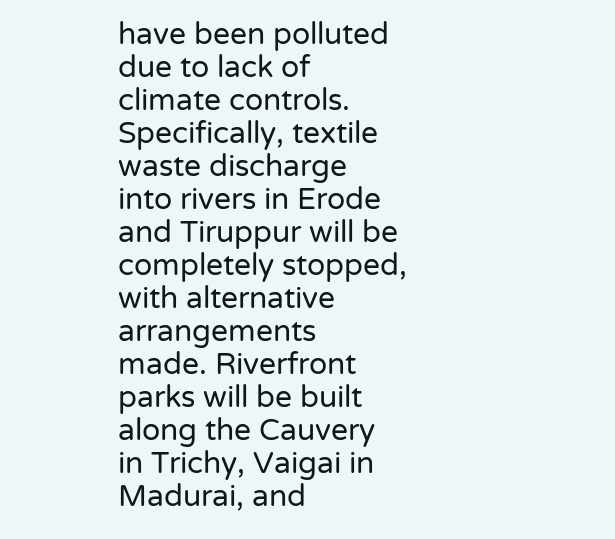have been polluted due to lack of climate controls. Specifically, textile waste discharge into rivers in Erode and Tiruppur will be completely stopped, with alternative arrangements made. Riverfront parks will be built along the Cauvery in Trichy, Vaigai in Madurai, and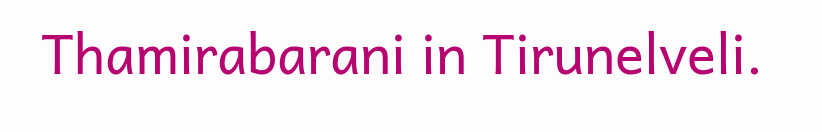Thamirabarani in Tirunelveli.